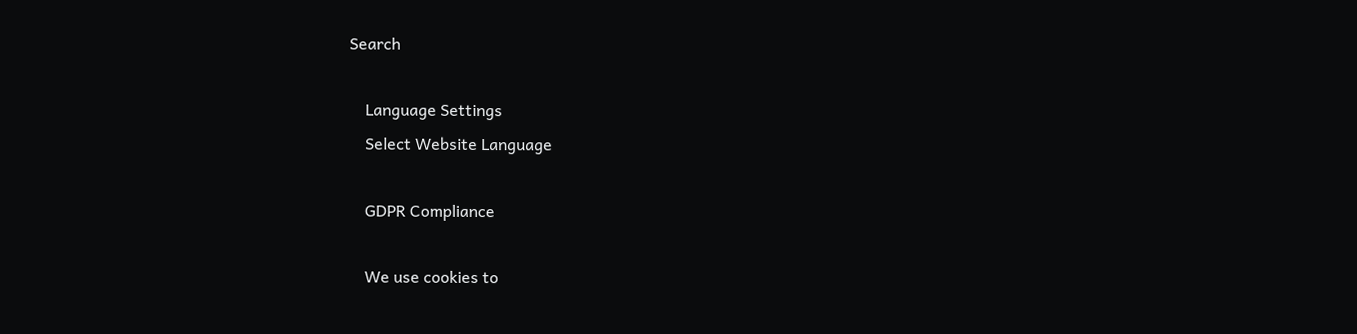Search

    Language Settings
    Select Website Language

    GDPR Compliance

    We use cookies to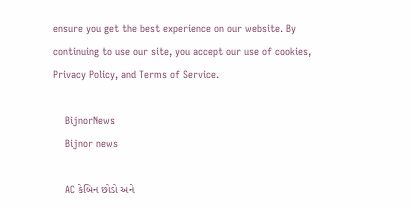ensure you get the best experience on our website. By continuing to use our site, you accept our use of cookies, Privacy Policy, and Terms of Service.

    BijnorNews
    Bijnor news

    AC કેબિન છોડો અને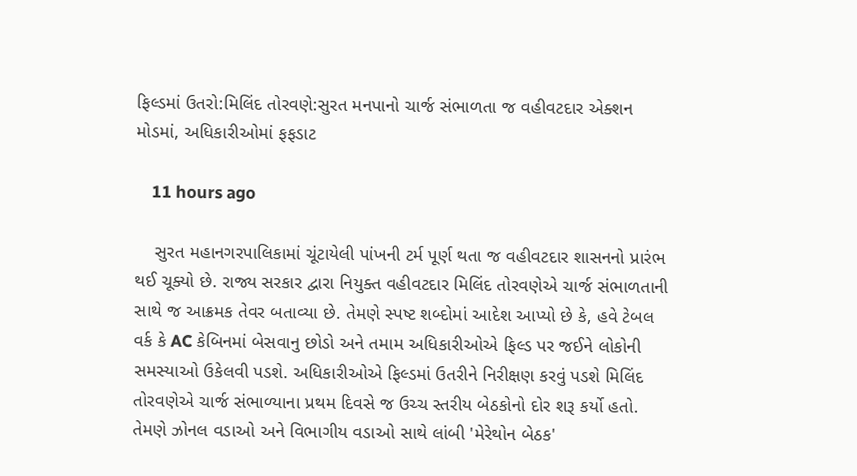ફિલ્ડમાં ઉતરો:મિલિંદ તોરવણે:સુરત મનપાનો ચાર્જ સંભાળતા જ વહીવટદાર એક્શન મોડમાં, અધિકારીઓમાં ફફડાટ

    11 hours ago

    સુરત મહાનગરપાલિકામાં ચૂંટાયેલી પાંખની ટર્મ પૂર્ણ થતા જ વહીવટદાર શાસનનો પ્રારંભ થઈ ચૂક્યો છે. રાજ્ય સરકાર દ્વારા નિયુક્ત વહીવટદાર મિલિંદ તોરવણેએ ચાર્જ સંભાળતાની સાથે જ આક્રમક તેવર બતાવ્યા છે. તેમણે સ્પષ્ટ શબ્દોમાં આદેશ આપ્યો છે કે, હવે ટેબલ વર્ક કે AC કેબિનમાં બેસવાનુ છોડો અને તમામ અધિકારીઓએ ફિલ્ડ પર જઈને લોકોની સમસ્યાઓ ઉકેલવી પડશે. અધિકારીઓએ ફિલ્ડમાં ઉતરીને નિરીક્ષણ કરવું પડશે મિલિંદ તોરવણેએ ચાર્જ સંભાળ્યાના પ્રથમ દિવસે જ ઉચ્ચ સ્તરીય બેઠકોનો દોર શરૂ કર્યો હતો. તેમણે ઝોનલ વડાઓ અને વિભાગીય વડાઓ સાથે લાંબી 'મેરેથોન બેઠક'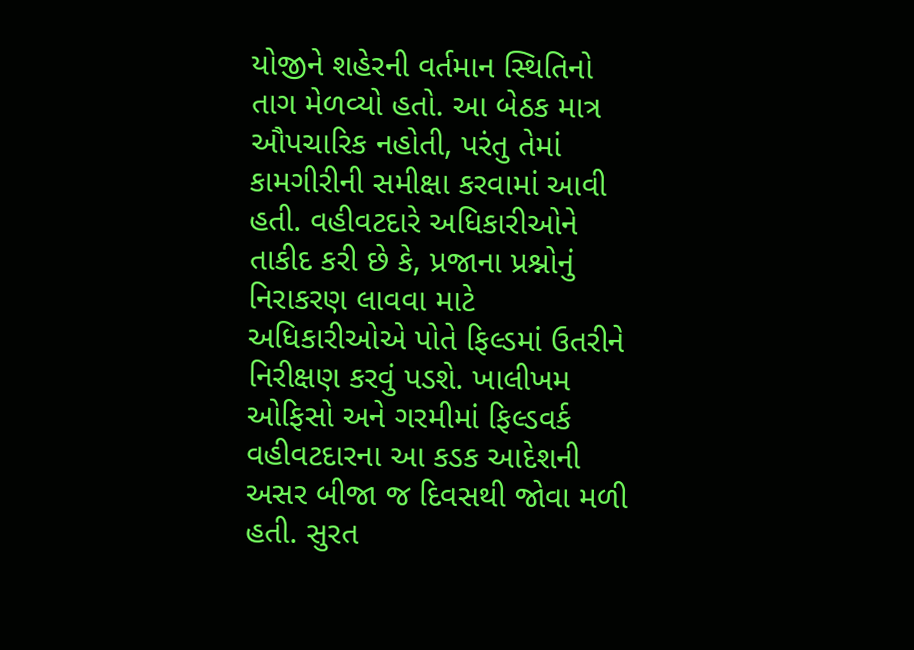યોજીને શહેરની વર્તમાન સ્થિતિનો તાગ મેળવ્યો હતો. આ બેઠક માત્ર ઔપચારિક નહોતી, પરંતુ તેમાં કામગીરીની સમીક્ષા કરવામાં આવી હતી. વહીવટદારે અધિકારીઓને તાકીદ કરી છે કે, પ્રજાના પ્રશ્નોનું નિરાકરણ લાવવા માટે અધિકારીઓએ પોતે ફિલ્ડમાં ઉતરીને નિરીક્ષણ કરવું પડશે. ખાલીખમ ઓફિસો અને ગરમીમાં ફિલ્ડવર્ક વહીવટદારના આ કડક આદેશની અસર બીજા જ દિવસથી જોવા મળી હતી. સુરત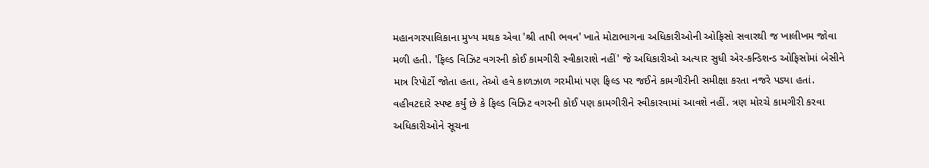મહાનગરપાલિકાના મુખ્ય મથક એવા 'શ્રી તાપી ભવન' ખાતે મોટાભાગના અધિકારીઓની ઓફિસો સવારથી જ ખાલીખમ જોવા મળી હતી. 'ફિલ્ડ વિઝિટ વગરની કોઈ કામગીરી સ્વીકારાશે નહીં' જે અધિકારીઓ અત્યાર સુધી એર-કન્ડિશન્ડ ઓફિસોમાં બેસીને માત્ર રિપોર્ટો જોતા હતા, તેઓ હવે કાળઝાળ ગરમીમાં પણ ફિલ્ડ પર જઈને કામગીરીની સમીક્ષા કરતા નજરે પડ્યા હતાં. વહીવટદારે સ્પષ્ટ કર્યું છે કે ફિલ્ડ વિઝિટ વગરની કોઈ પણ કામગીરીને સ્વીકારવામાં આવશે નહીં. ત્રણ મોરચે કામગીરી કરવા અધિકારીઓને સૂચના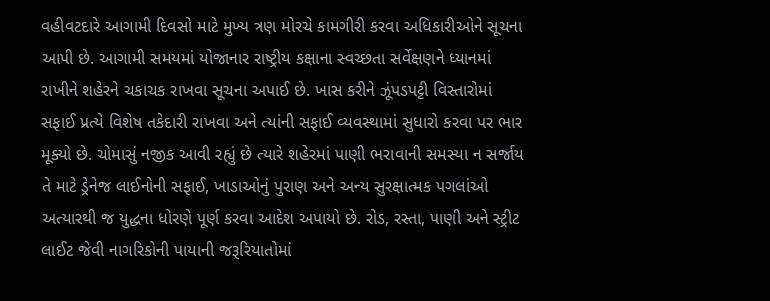વહીવટદારે આગામી દિવસો માટે મુખ્ય ત્રણ મોરચે કામગીરી કરવા અધિકારીઓને સૂચના આપી છે. આગામી સમયમાં યોજાનાર રાષ્ટ્રીય કક્ષાના સ્વચ્છતા સર્વેક્ષણને ધ્યાનમાં રાખીને શહેરને ચકાચક રાખવા સૂચના અપાઈ છે. ખાસ કરીને ઝૂંપડપટ્ટી વિસ્તારોમાં સફાઈ પ્રત્યે વિશેષ તકેદારી રાખવા અને ત્યાંની સફાઈ વ્યવસ્થામાં સુધારો કરવા પર ભાર મૂક્યો છે. ચોમાસું નજીક આવી રહ્યું છે ત્યારે શહેરમાં પાણી ભરાવાની સમસ્યા ન સર્જાય તે માટે ડ્રેનેજ લાઈનોની સફાઈ, ખાડાઓનું પુરાણ અને અન્ય સુરક્ષાત્મક પગલાંઓ અત્યારથી જ યુદ્ધના ધોરણે પૂર્ણ કરવા આદેશ અપાયો છે. રોડ, રસ્તા, પાણી અને સ્ટ્રીટ લાઈટ જેવી નાગરિકોની પાયાની જરૂરિયાતોમાં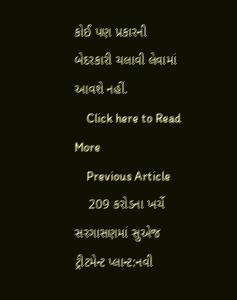કોઈ પણ પ્રકારની બેદરકારી ચલાવી લેવામાં આવશે નહીં.
    Click here to Read More
    Previous Article
    209 કરોડના ખર્ચે સરગાસણમાં સુએજ ટ્રીટમેન્ટ પ્લાન્ટ:નવી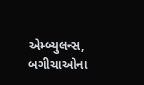એમ્બ્યુલન્સ, બગીચાઓના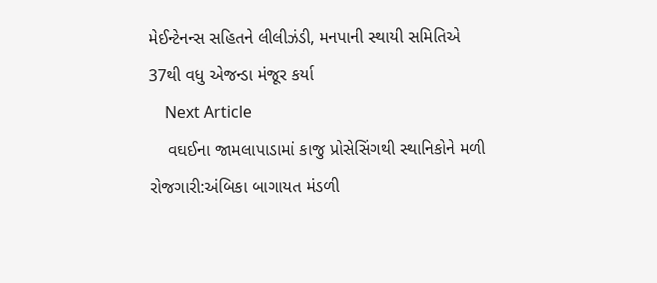મેઈન્ટેનન્સ સહિતને લીલીઝંડી, મનપાની સ્થાયી સમિતિએ 37થી વધુ એજન્ડા મંજૂર કર્યા
    Next Article
    વઘઈના જામલાપાડામાં કાજુ પ્રોસેસિંગથી સ્થાનિકોને મળી રોજગારી:અંબિકા બાગાયત મંડળી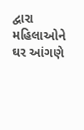દ્વારા મહિલાઓને ઘર આંગણે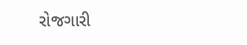રોજગારી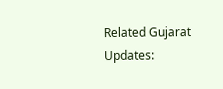Related Gujarat Updates: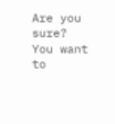Are you sure? You want to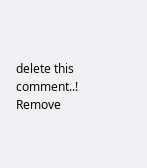delete this comment..! Remove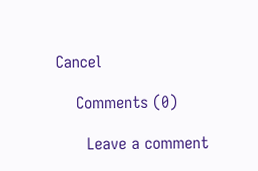Cancel

    Comments (0)

      Leave a comment